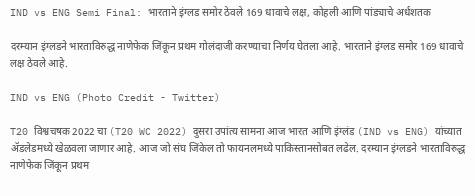IND vs ENG Semi Final: भारताने इंग्लड समोर ठेवले 169 धावाचे लक्ष, कोहली आणि पांड्याचे अर्धशतक

दरम्यान इंग्लडने भारताविरुद्ध नाणेफेक जिंकून प्रथम गोलंदाजी करण्याचा निर्णय घेतला आहे. भारताने इंग्लड समोर 169 धावाचे लक्ष ठेवले आहे.

IND vs ENG (Photo Credit - Twitter)

T20 विश्वचषक 2022 चा (T20 WC 2022) दुसरा उपांत्य सामना आज भारत आणि इंग्लंड (IND vs ENG) यांच्यात ॲडलेडमध्ये खेळवला जाणार आहे. आज जो संघ जिंकेल तो फायनलमध्ये पाकिस्तानसोबत लढेल. दरम्यान इंग्लडने भारताविरुद्ध नाणेफेक जिंकून प्रथम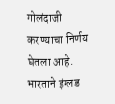गोलंदाजी करण्याचा निर्णय घेतला आहे. भारताने इंग्लड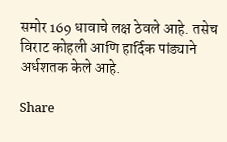समोर 169 धावाचे लक्ष ठेवले आहे. तसेच विराट कोहली आणि हार्दिक पांड्याने अर्धशतक केले आहे.

Share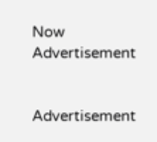Now
Advertisement


Advertisement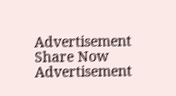Advertisement
Share Now
Advertisement